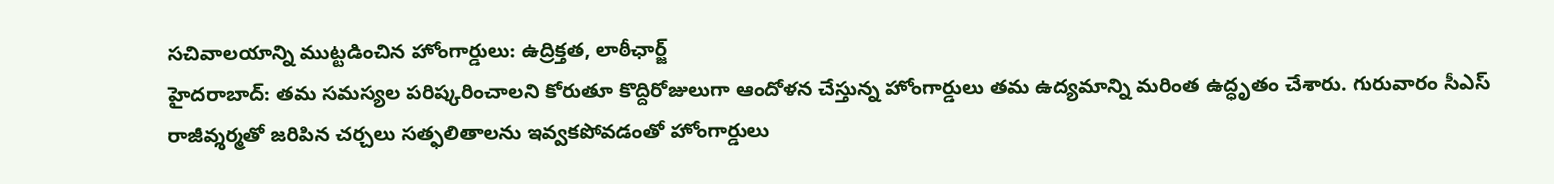సచివాలయాన్ని ముట్టడించిన హోంగార్డులు: ఉద్రిక్తత, లాఠీఛార్జ్
హైదరాబాద్: తమ సమస్యల పరిష్కరించాలని కోరుతూ కొద్దిరోజులుగా ఆందోళన చేస్తున్న హోంగార్డులు తమ ఉద్యమాన్ని మరింత ఉద్ధృతం చేశారు. గురువారం సీఎస్ రాజీవ్శర్మతో జరిపిన చర్చలు సత్ఫలితాలను ఇవ్వకపోవడంతో హోంగార్డులు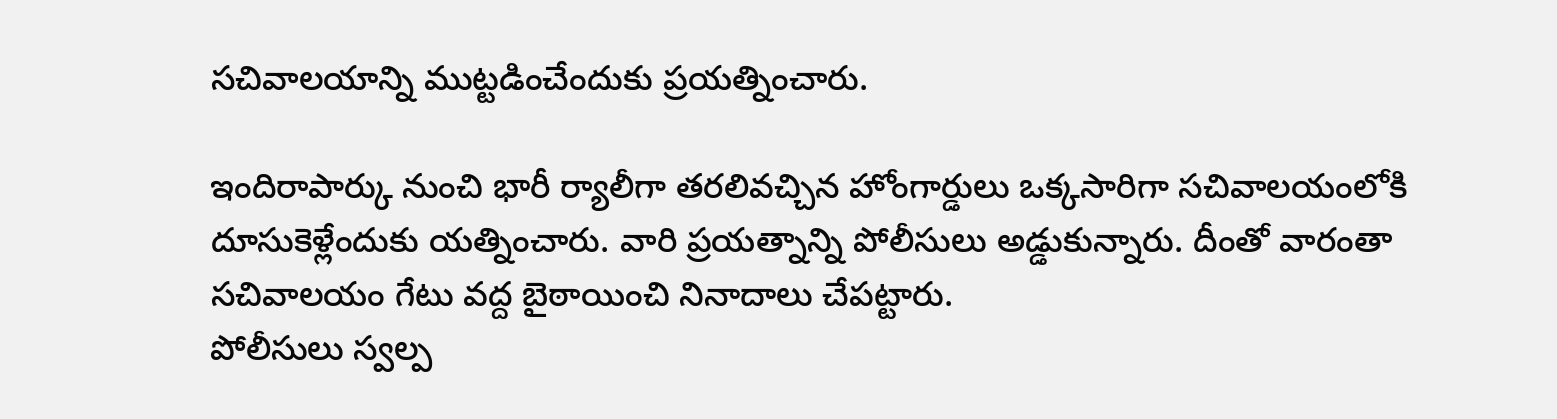సచివాలయాన్ని ముట్టడించేందుకు ప్రయత్నించారు.

ఇందిరాపార్కు నుంచి భారీ ర్యాలీగా తరలివచ్చిన హోంగార్డులు ఒక్కసారిగా సచివాలయంలోకి దూసుకెళ్లేందుకు యత్నించారు. వారి ప్రయత్నాన్ని పోలీసులు అడ్డుకున్నారు. దీంతో వారంతా సచివాలయం గేటు వద్ద బైఠాయించి నినాదాలు చేపట్టారు.
పోలీసులు స్వల్ప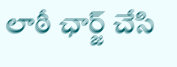లాఠీ ఛార్జ్ చేసి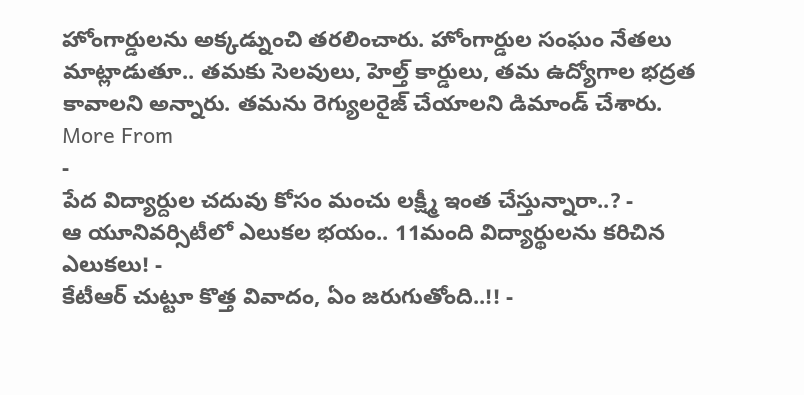హోంగార్డులను అక్కడ్నుంచి తరలించారు. హోంగార్డుల సంఘం నేతలు మాట్లాడుతూ.. తమకు సెలవులు, హెల్త్ కార్డులు, తమ ఉద్యోగాల భద్రత కావాలని అన్నారు. తమను రెగ్యులరైజ్ చేయాలని డిమాండ్ చేశారు.
More From
-
పేద విద్యార్దుల చదువు కోసం మంచు లక్ష్మీ ఇంత చేస్తున్నారా..? -
ఆ యూనివర్సిటీలో ఎలుకల భయం.. 11మంది విద్యార్థులను కరిచిన ఎలుకలు! -
కేటీఆర్ చుట్టూ కొత్త వివాదం, ఏం జరుగుతోంది..!! -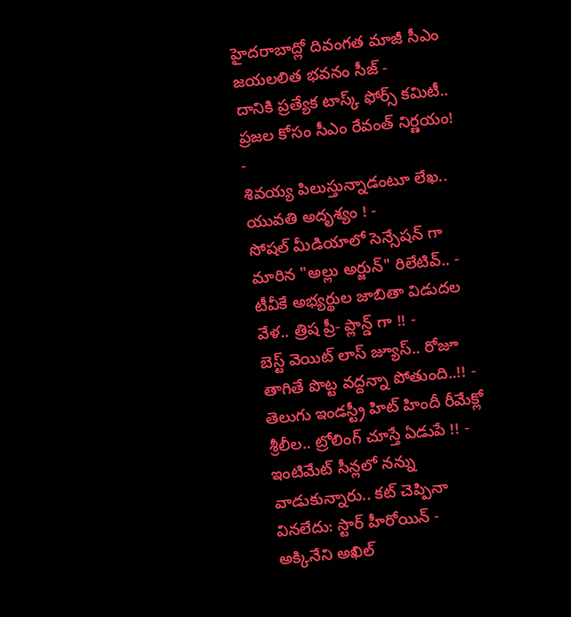హైదరాబాద్లో దివంగత మాజీ సీఎం జయలలిత భవనం సీజ్ -
దానికి ప్రత్యేక టాస్క్ ఫోర్స్ కమిటీ.. ప్రజల కోసం సీఎం రేవంత్ నిర్ణయం! -
శివయ్య పిలుస్తున్నాడంటూ లేఖ.. యువతి అదృశ్యం ! -
సోషల్ మీడియాలో సెన్సేషన్ గా మారిన "అల్లు అర్జున్" రిలేటివ్.. -
టీవీకే అభ్యర్థుల జాబితా విడుదల వేళ.. త్రిష ప్రీ- ప్లాన్డ్ గా !! -
బెస్ట్ వెయిట్ లాస్ జ్యూస్.. రోజూ తాగితే పొట్ట వద్దన్నా పోతుంది..!! -
తెలుగు ఇండస్ట్రీ హిట్ హిందీ రీమేక్లో శ్రీలీల.. ట్రోలింగ్ చూస్తే ఏడుపే !! -
ఇంటిమేట్ సీన్లలో నన్ను వాడుకున్నారు.. కట్ చెప్పినా వినలేదు: స్టార్ హీరోయిన్ -
అక్కినేని అఖిల్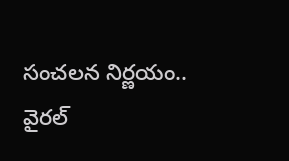సంచలన నిర్ణయం.. వైరల్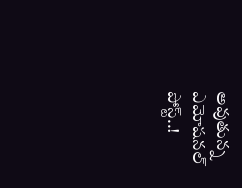అవుతున్న ఎమోషనల్ పోస్ట్..!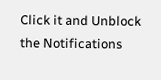Click it and Unblock the Notifications